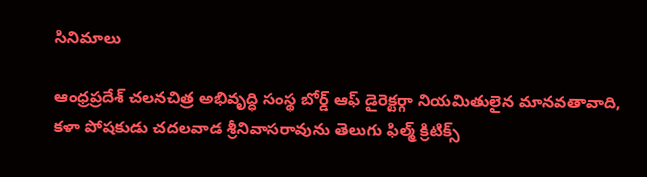సినిమాలు

ఆంధ్రప్రదేశ్ చలనచిత్ర అభివృద్ధి సంస్థ బోర్డ్ ఆఫ్ డైరెక్టర్గా నియమితులైన మానవతావాది, కళా పోషకుడు చదలవాడ శ్రీనివాసరావును తెలుగు ఫిల్మ్ క్రిటిక్స్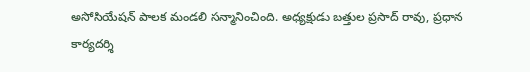అసోసియేషన్ పాలక మండలి సన్మానించింది. అధ్యక్షుడు బత్తుల ప్రసాద్ రావు, ప్రధాన కార్యదర్శి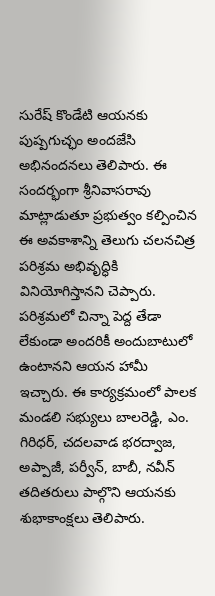సురేష్ కొండేటి ఆయనకు పుష్పగుచ్ఛం అందజేసి అభినందనలు తెలిపారు. ఈ సందర్భంగా శ్రీనివాసరావు మాట్లాడుతూ ప్రభుత్వం కల్పించిన ఈ అవకాశాన్ని తెలుగు చలనచిత్ర పరిశ్రమ అభివృద్ధికి వినియోగిస్తానని చెప్పారు.
పరిశ్రమలో చిన్నా పెద్ద తేడా లేకుండా అందరికీ అందుబాటులో ఉంటానని ఆయన హామీ ఇచ్చారు. ఈ కార్యక్రమంలో పాలక మండలి సభ్యులు బాలరెడ్డి, ఎం. గిరిధర్, చదలవాడ భరద్వాజ, అప్పాజీ, పర్వీన్, బాబీ, నవీన్ తదితరులు పాల్గొని ఆయనకు శుభాకాంక్షలు తెలిపారు.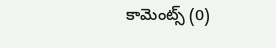కామెంట్స్ (0)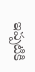ఇప్పటికి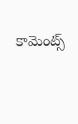కామెంట్స్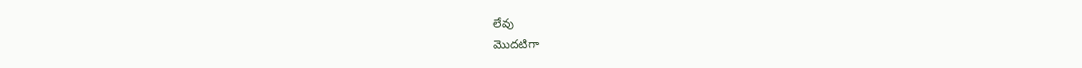లేవు
మొదటిగా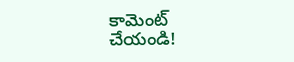కామెంట్ చేయండి!